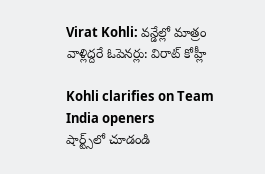Virat Kohli: వన్డేల్లో మాత్రం వాళ్లిద్దరే ఓపెనర్లు: విరాట్ కోహ్లీ

Kohli clarifies on Team India openers
షార్ట్స్‌లో చూడండి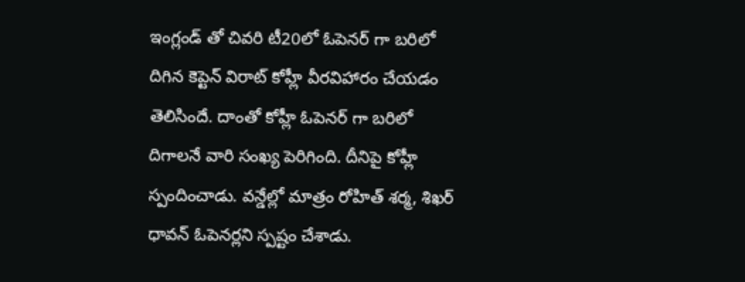ఇంగ్లండ్ తో చివరి టీ20లో ఓపెనర్ గా బరిలో దిగిన కెప్టెన్ విరాట్ కోహ్లీ వీరవిహారం చేయడం తెలిసిందే. దాంతో కోహ్లీ ఓపెనర్ గా బరిలో దిగాలనే వారి సంఖ్య పెరిగింది. దీనిపై కోహ్లీ స్పందించాడు. వన్డేల్లో మాత్రం రోహిత్ శర్మ, శిఖర్ ధావన్ ఓపెనర్లని స్పష్టం చేశాడు.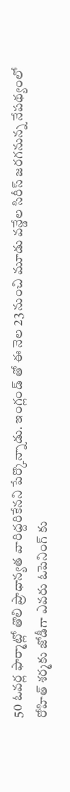50 ఓవర్ల ఫార్మాట్లో తొలి ప్రాధాన్యత వారిద్దరికేనని పేర్కొన్నాడు. ఇంగ్లండ్ తో ఈ నెల 23 నుంచి మూడు వన్డేల సిరీస్ జరగనున్న నేపథ్యంలో రోహిత్ శర్మకు జోడీగా ఎవరు ఓపెనింగ్ కు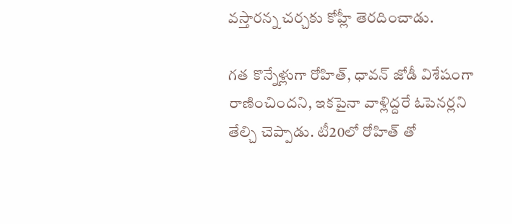వస్తారన్న చర్చకు కోహ్లీ తెరదించాడు.

గత కొన్నేళ్లుగా రోహిత్, ధావన్ జోడీ విశేషంగా రాణించిందని, ఇకపైనా వాళ్లిద్దరే ఓపెనర్లని తేల్చి చెప్పాడు. టీ20లో రోహిత్ తో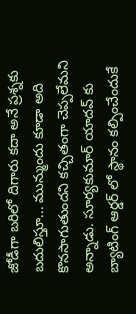జోడీగా బరిలో దిగారు కదా అనే ప్రశ్నకు బదులిస్తూ... మున్ముందు కూడా అది కొనసాగుతుందని కచ్చితంగా చెప్పలేమని అన్నాడు. సూర్యకుమార్ యాదవ్ కు బ్యాటింగ్ ఆర్డర్ లో స్థానం కల్పించేందుకే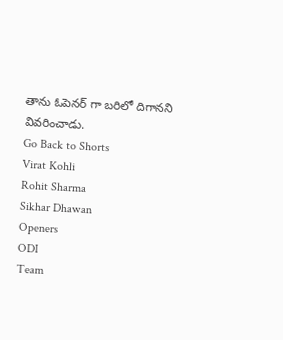తాను ఓపెనర్ గా బరిలో దిగానని వివరించాడు.
Go Back to Shorts
Virat Kohli
Rohit Sharma
Sikhar Dhawan
Openers
ODI
Team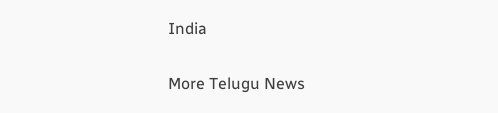India

More Telugu News